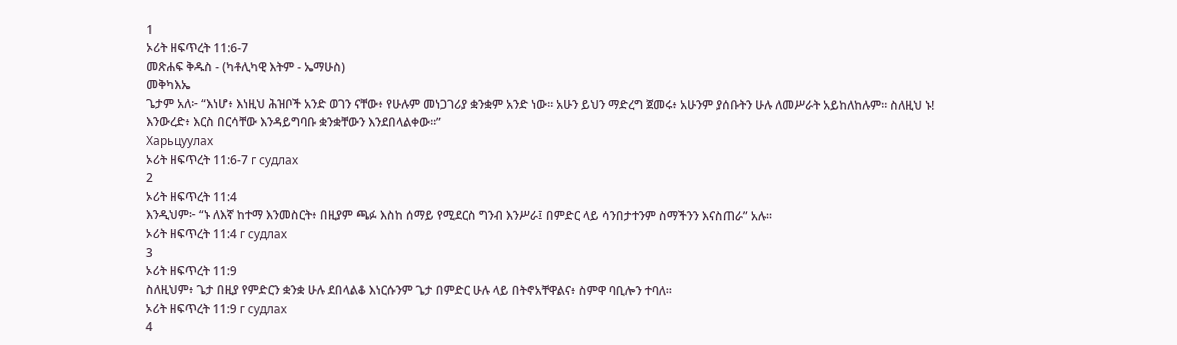1
ኦሪት ዘፍጥረት 11:6-7
መጽሐፍ ቅዱስ - (ካቶሊካዊ እትም - ኤማሁስ)
መቅካእኤ
ጌታም አለ፦ “እነሆ፥ እነዚህ ሕዝቦች አንድ ወገን ናቸው፥ የሁሉም መነጋገሪያ ቋንቋም አንድ ነው። አሁን ይህን ማድረግ ጀመሩ፥ አሁንም ያሰቡትን ሁሉ ለመሥራት አይከለከሉም። ስለዚህ ኑ! እንውረድ፥ እርስ በርሳቸው እንዳይግባቡ ቋንቋቸውን እንደበላልቀው።”
Харьцуулах
ኦሪት ዘፍጥረት 11:6-7 г судлах
2
ኦሪት ዘፍጥረት 11:4
እንዲህም፦ “ኑ ለእኛ ከተማ እንመስርት፥ በዚያም ጫፉ እስከ ሰማይ የሚደርስ ግንብ እንሥራ፤ በምድር ላይ ሳንበታተንም ስማችንን እናስጠራ” አሉ።
ኦሪት ዘፍጥረት 11:4 г судлах
3
ኦሪት ዘፍጥረት 11:9
ስለዚህም፥ ጌታ በዚያ የምድርን ቋንቋ ሁሉ ደበላልቆ እነርሱንም ጌታ በምድር ሁሉ ላይ በትኖአቸዋልና፥ ስምዋ ባቢሎን ተባለ።
ኦሪት ዘፍጥረት 11:9 г судлах
4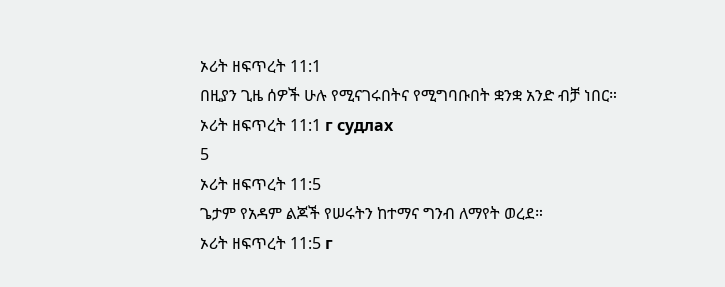ኦሪት ዘፍጥረት 11:1
በዚያን ጊዜ ሰዎች ሁሉ የሚናገሩበትና የሚግባቡበት ቋንቋ አንድ ብቻ ነበር።
ኦሪት ዘፍጥረት 11:1 г судлах
5
ኦሪት ዘፍጥረት 11:5
ጌታም የአዳም ልጆች የሠሩትን ከተማና ግንብ ለማየት ወረደ።
ኦሪት ዘፍጥረት 11:5 г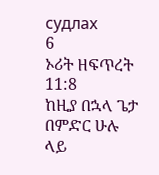судлах
6
ኦሪት ዘፍጥረት 11:8
ከዚያ በኋላ ጌታ በምድር ሁሉ ላይ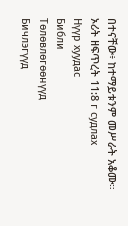በተናቸው፥ ከተማይቱንም መሥራት አቆሙ።
ኦሪት ዘፍጥረት 11:8 г судлах
Нүүр хуудас
Библи
Тѳлѳвлѳгѳѳнүүд
Бичлэгүүд